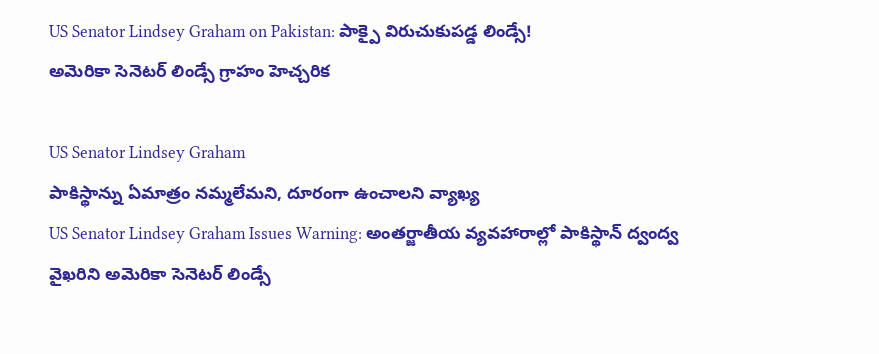US Senator Lindsey Graham on Pakistan: పాక్పై విరుచుకుపడ్డ లిండ్సే!
అమెరికా సెనెటర్ లిండ్సే గ్రాహం హెచ్చరిక

US Senator Lindsey Graham
పాకిస్థాన్ను ఏమాత్రం నమ్మలేమని, దూరంగా ఉంచాలని వ్యాఖ్య
US Senator Lindsey Graham Issues Warning: అంతర్జాతీయ వ్యవహారాల్లో పాకిస్థాన్ ద్వంద్వ వైఖరిని అమెరికా సెనెటర్ లిండ్సే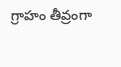గ్రాహం తీవ్రంగా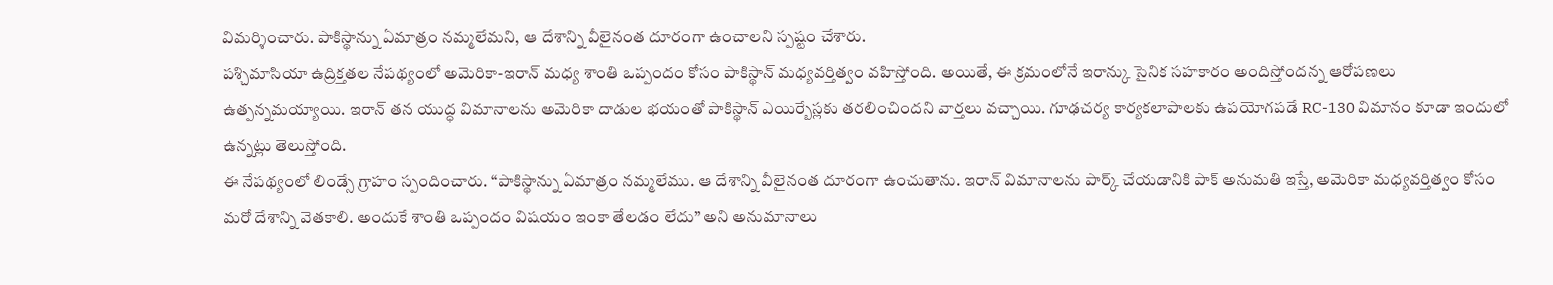విమర్శించారు. పాకిస్థాన్ను ఏమాత్రం నమ్మలేమని, ఆ దేశాన్ని వీలైనంత దూరంగా ఉంచాలని స్పష్టం చేశారు.
పశ్చిమాసియా ఉద్రిక్తతల నేపథ్యంలో అమెరికా-ఇరాన్ మధ్య శాంతి ఒప్పందం కోసం పాకిస్థాన్ మధ్యవర్తిత్వం వహిస్తోంది. అయితే, ఈ క్రమంలోనే ఇరాన్కు సైనిక సహకారం అందిస్తోందన్న ఆరోపణలు ఉత్పన్నమయ్యాయి. ఇరాన్ తన యుద్ధ విమానాలను అమెరికా దాడుల భయంతో పాకిస్థాన్ ఎయిర్బేస్లకు తరలించిందని వార్తలు వచ్చాయి. గూఢచర్య కార్యకలాపాలకు ఉపయోగపడే RC-130 విమానం కూడా ఇందులో ఉన్నట్లు తెలుస్తోంది.
ఈ నేపథ్యంలో లిండ్సే గ్రాహం స్పందించారు. “పాకిస్థాన్ను ఏమాత్రం నమ్మలేము. ఆ దేశాన్ని వీలైనంత దూరంగా ఉంచుతాను. ఇరాన్ విమానాలను పార్క్ చేయడానికి పాక్ అనుమతి ఇస్తే, అమెరికా మధ్యవర్తిత్వం కోసం మరో దేశాన్ని వెతకాలి. అందుకే శాంతి ఒప్పందం విషయం ఇంకా తేలడం లేదు” అని అనుమానాలు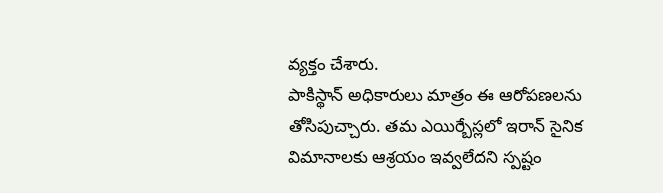వ్యక్తం చేశారు.
పాకిస్థాన్ అధికారులు మాత్రం ఈ ఆరోపణలను తోసిపుచ్చారు. తమ ఎయిర్బేస్లలో ఇరాన్ సైనిక విమానాలకు ఆశ్రయం ఇవ్వలేదని స్పష్టం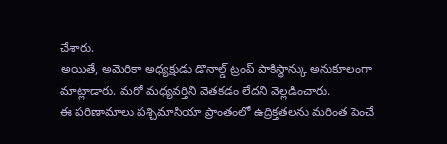చేశారు.
అయితే, అమెరికా అధ్యక్షుడు డొనాల్డ్ ట్రంప్ పాకిస్థాన్కు అనుకూలంగా మాట్లాడారు. మరో మధ్యవర్తిని వెతకడం లేదని వెల్లడించారు.
ఈ పరిణామాలు పశ్చిమాసియా ప్రాంతంలో ఉద్రిక్తతలను మరింత పెంచే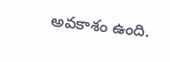అవకాశం ఉంది.